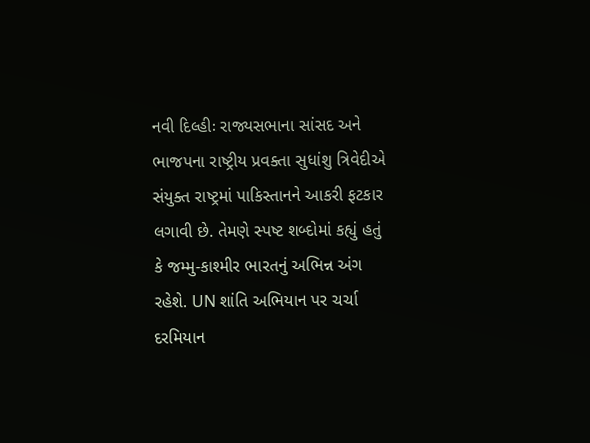નવી દિલ્હીઃ રાજ્યસભાના સાંસદ અને ભાજપના રાષ્ટ્રીય પ્રવક્તા સુધાંશુ ત્રિવેદીએ સંયુક્ત રાષ્ટ્રમાં પાકિસ્તાનને આકરી ફટકાર લગાવી છે. તેમણે સ્પષ્ટ શબ્દોમાં કહ્યું હતું કે જમ્મુ-કાશ્મીર ભારતનું અભિન્ન અંગ રહેશે. UN શાંતિ અભિયાન પર ચર્ચા દરમિયાન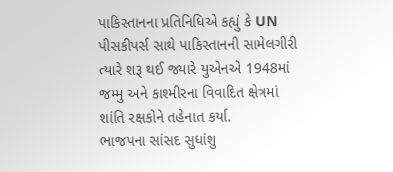પાકિસ્તાનના પ્રતિનિધિએ કહ્યું કે UN પીસકીપર્સ સાથે પાકિસ્તાનની સામેલગીરી ત્યારે શરૂ થઈ જ્યારે યુએનએ 1948માં જમ્મુ અને કાશ્મીરના વિવાદિત ક્ષેત્રમાં શાંતિ રક્ષકોને તહેનાત કર્યા.
ભાજપના સાંસદ સુધાંશુ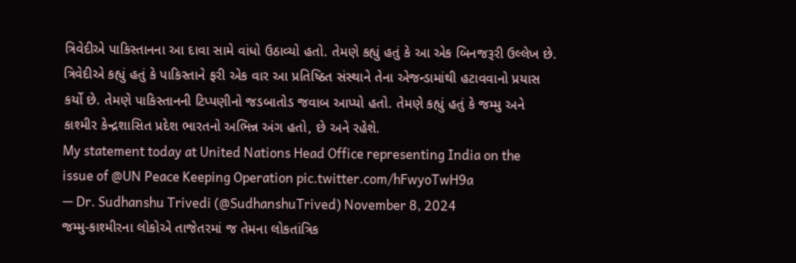ત્રિવેદીએ પાકિસ્તાનના આ દાવા સામે વાંધો ઉઠાવ્યો હતો. તેમણે કહ્યું હતું કે આ એક બિનજરૂરી ઉલ્લેખ છે. ત્રિવેદીએ કહ્યું હતું કે પાકિસ્તાને ફરી એક વાર આ પ્રતિષ્ઠિત સંસ્થાને તેના એજન્ડામાંથી હટાવવાનો પ્રયાસ કર્યો છે. તેમણે પાકિસ્તાનની ટિપ્પણીનો જડબાતોડ જવાબ આપ્યો હતો. તેમણે કહ્યું હતું કે જમ્મુ અને કાશ્મીર કેન્દ્રશાસિત પ્રદેશ ભારતનો અભિન્ન અંગ હતો, છે અને રહેશે.
My statement today at United Nations Head Office representing India on the issue of @UN Peace Keeping Operation pic.twitter.com/hFwyoTwH9a
— Dr. Sudhanshu Trivedi (@SudhanshuTrived) November 8, 2024
જમ્મુ-કાશ્મીરના લોકોએ તાજેતરમાં જ તેમના લોકતાંત્રિક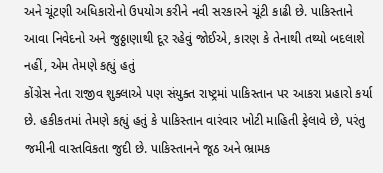અને ચૂંટણી અધિકારોનો ઉપયોગ કરીને નવી સરકારને ચૂંટી કાઢી છે. પાકિસ્તાને આવા નિવેદનો અને જુઠ્ઠાણાથી દૂર રહેવું જોઈએ, કારણ કે તેનાથી તથ્યો બદલાશે નહીં, એમ તેમણે કહ્યું હતું
કોંગ્રેસ નેતા રાજીવ શુક્લાએ પણ સંયુક્ત રાષ્ટ્રમાં પાકિસ્તાન પર આકરા પ્રહારો કર્યા છે. હકીકતમાં તેમણે કહ્યું હતું કે પાકિસ્તાન વારંવાર ખોટી માહિતી ફેલાવે છે, પરંતુ જમીની વાસ્તવિકતા જુદી છે. પાકિસ્તાનને જૂઠ અને ભ્રામક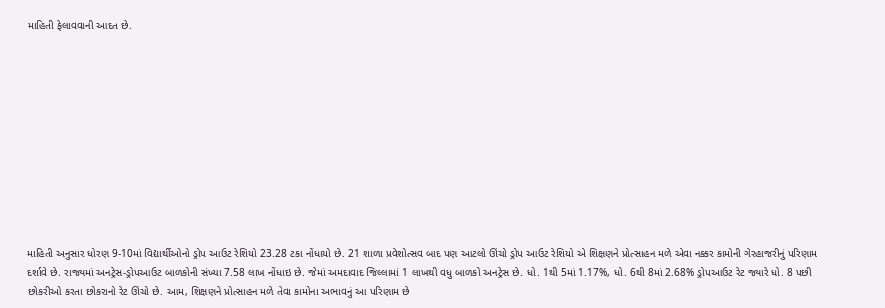માહિતી ફેલાવવાની આદત છે.











માહિતી અનુસાર ધોરણ 9-10માં વિદ્યાર્થીઓનો ડ્રોપ આઉટ રેશિયો 23.28 ટકા નોંધાયો છે. 21 શાળા પ્રવેશોત્સવ બાદ પણ આટલો ઊંચો ડ્રોપ આઉટ રેશિયો એ શિક્ષણને પ્રોત્સાહન મળે એવા નક્કર કામોની ગેરહાજરીનું પરિણામ દર્શાવે છે. રાજ્યમાં અનટ્રેસ-ડ્રોપઆઉટ બાળકોની સંખ્યા 7.58 લાખ નોંધાઇ છે. જેમાં અમદાવાદ જિલ્લામાં 1 લાખથી વધુ બાળકો અનટ્રેસ છે. ધો. 1થી 5માં 1.17%, ધો. 6થી 8માં 2.68% ડ્રોપઆઉટ રેટ જ્યારે ધો. 8 પછી છોકરીઓ કરતા છોકરાનો રેટ ઊંચો છે. આમ, શિક્ષણને પ્રોત્સાહન મળે તેવા કામોના અભાવનું આ પરિણામ છે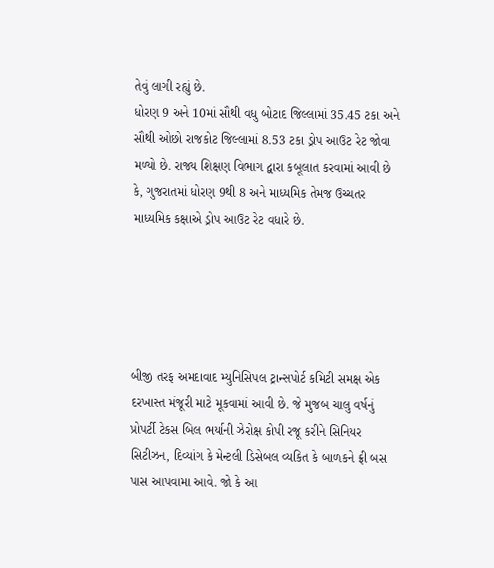તેવું લાગી રહ્યું છે.
ધોરણ 9 અને 10માં સૌથી વધુ બોટાદ જિલ્લામાં 35.45 ટકા અને સૌથી ઓછો રાજકોટ જિલ્લામાં 8.53 ટકા ડ્રોપ આઉટ રેટ જોવા મળ્યો છે. રાજ્ય શિક્ષણ વિભાગ દ્વારા કબૂલાત કરવામાં આવી છે કે, ગુજરાતમાં ધોરણ 9થી 8 અને માધ્યમિક તેમજ ઉચ્ચતર માધ્યમિક કક્ષાએ ડ્રોપ આઉટ રેટ વધારે છે.





બીજી તરફ અમદાવાદ મ્યુનિસિપલ ટ્રાન્સપોર્ટ કમિટી સમક્ષ એક દરખાસ્ત મંજૂરી માટે મૂકવામાં આવી છે. જે મુજબ ચાલુ વર્ષનું પ્રોપર્ટી ટેકસ બિલ ભર્યાની ઝેરોક્ષ કોપી રજૂ કરીને સિનિયર સિટીઝન, દિવ્યાંગ કે મેન્ટલી ડિસેબલ વ્યકિત કે બાળકને ફ્રી બસ પાસ આપવામા આવે. જો કે આ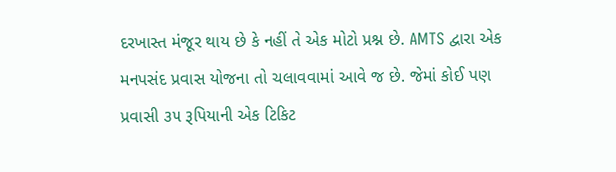દરખાસ્ત મંજૂર થાય છે કે નહીં તે એક મોટો પ્રશ્ન છે. AMTS દ્વારા એક મનપસંદ પ્રવાસ યોજના તો ચલાવવામાં આવે જ છે. જેમાં કોઈ પણ પ્રવાસી ૩૫ રૂપિયાની એક ટિકિટ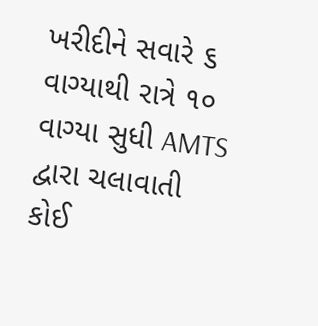ખરીદીને સવારે ૬ વાગ્યાથી રાત્રે ૧૦ વાગ્યા સુધી AMTS દ્વારા ચલાવાતી કોઈ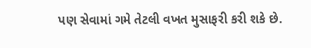પણ સેવામાં ગમે તેટલી વખત મુસાફરી કરી શકે છે.